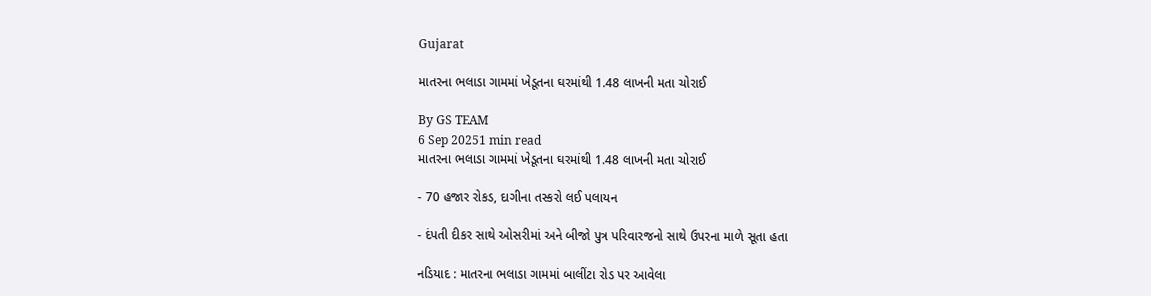Gujarat

માતરના ભલાડા ગામમાં ખેડૂતના ઘરમાંથી 1.48 લાખની મતા ચોરાઈ

By GS TEAM
6 Sep 20251 min read
માતરના ભલાડા ગામમાં ખેડૂતના ઘરમાંથી 1.48 લાખની મતા ચોરાઈ

- 70 હજાર રોકડ, દાગીના તસ્કરો લઈ પલાયન

- દંપતી દીકર સાથે ઓસરીમાં અને બીજો પુત્ર પરિવારજનો સાથે ઉપરના માળે સૂતા હતા

નડિયાદ : માતરના ભલાડા ગામમાં બાલીંટા રોડ પર આવેલા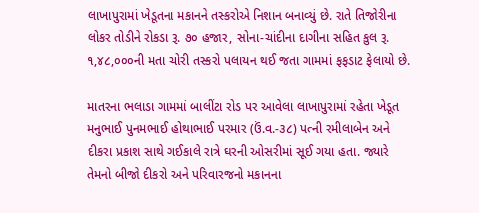લાખાપુરામાં ખેડૂતના મકાનને તસ્કરોએ નિશાન બનાવ્યું છે. રાતે તિજોરીના લોકર તોડીને રોકડા રૂ. ૭૦ હજાર, સોના-ચાંદીના દાગીના સહિત કુલ રૂ. ૧,૪૮,૦૦૦ની મતા ચોરી તસ્કરો પલાયન થઈ જતા ગામમાં ફફડાટ ફેલાયો છે.

માતરના ભલાડા ગામમાં બાલીંટા રોડ પર આવેલા લાખાપુરામાં રહેતા ખેડૂત મનુભાઈ પુનમભાઈ હોથાભાઈ પરમાર (ઉં.વ.-૩૮) પત્ની રમીલાબેન અને દીકરા પ્રકાશ સાથે ગઈકાલે રાત્રે ઘરની ઓસરીમાં સૂઈ ગયા હતા. જ્યારે તેમનો બીજો દીકરો અને પરિવારજનો મકાનના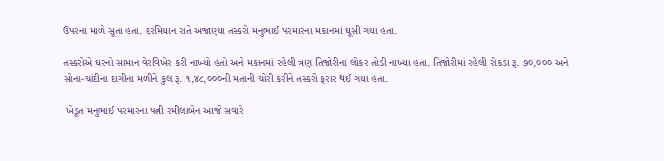ઉપરના માળે સૂતા હતા. દરમિયાન રાતે અજાણ્યા તસ્કરો મનુભાઈ પરમારના મકાનમાં ઘૂસી ગયા હતા.

તસ્કરોએ ઘરનો સામાન વેરવિખેર કરી નાખ્યો હતો અને મકાનમાં રહેલી ત્રણ તિજોરીના લોકર તોડી નાખ્યા હતા. તિજોરીમાં રહેલી રોકડા રૂ. ૭૦,૦૦૦ અને સોના-ચાંદીના દાગીના મળીને કુલ રૂ. ૧,૪૮,૦૦૦ની મતાની ચોરી કરીને તસ્કરો ફરાર થઈ ગયા હતા.

 ખેડૂત મનુભાઈ પરમારના પત્ની રમીલાબેન આજે સવારે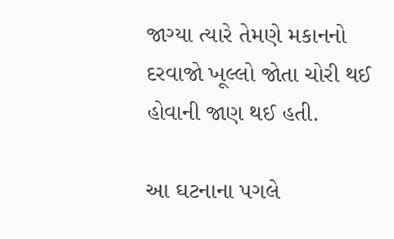જાગ્યા ત્યારે તેમણે મકાનનો દરવાજો ખૂલ્લો જોતા ચોરી થઈ હોવાની જાણ થઈ હતી.

આ ઘટનાના પગલે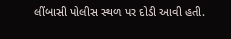લીંબાસી પોલીસ સ્થળ પર દોડી આવી હતી.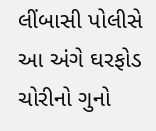લીંબાસી પોલીસે આ અંગે ઘરફોડ ચોરીનો ગુનો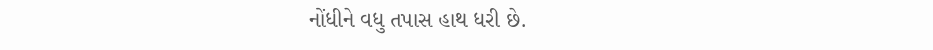નોંધીને વધુ તપાસ હાથ ધરી છે.